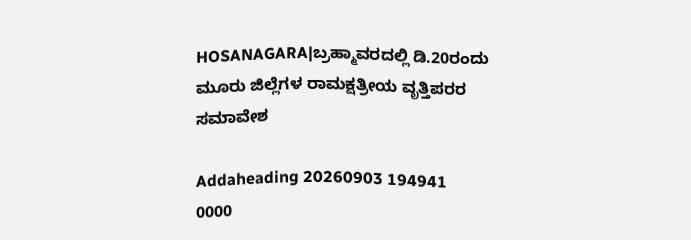HOSANAGARA|ಬ್ರಹ್ಮಾವರದಲ್ಲಿ ಡಿ.20ರಂದು ಮೂರು ಜಿಲ್ಲೆಗಳ ರಾಮಕ್ಷತ್ರೀಯ ವೃತ್ತಿಪರರ ಸಮಾವೇಶ

Addaheading 20260903 194941 0000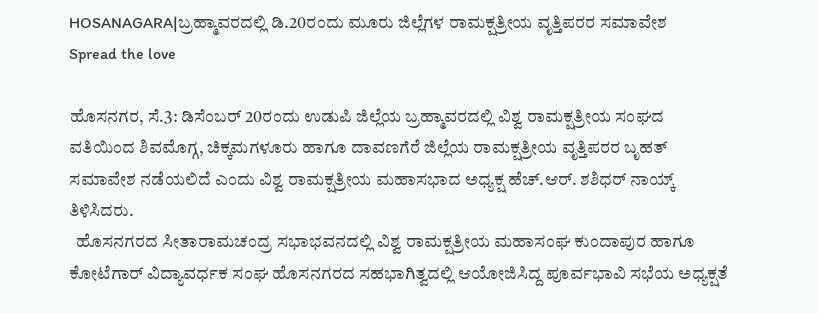HOSANAGARA|ಬ್ರಹ್ಮಾವರದಲ್ಲಿ ಡಿ.20ರಂದು ಮೂರು ಜಿಲ್ಲೆಗಳ ರಾಮಕ್ಷತ್ರೀಯ ವೃತ್ತಿಪರರ ಸಮಾವೇಶ
Spread the love

ಹೊಸನಗರ, ಸೆ.3: ಡಿಸೆಂಬರ್ 20ರಂದು ಉಡುಪಿ ಜಿಲ್ಲೆಯ ಬ್ರಹ್ಮಾವರದಲ್ಲಿ ವಿಶ್ವ ರಾಮಕ್ಷತ್ರೀಯ ಸಂಘದ ವತಿಯಿಂದ ಶಿವಮೊಗ್ಗ, ಚಿಕ್ಕಮಗಳೂರು ಹಾಗೂ ದಾವಣಗೆರೆ ಜಿಲ್ಲೆಯ ರಾಮಕ್ಷತ್ರೀಯ ವೃತ್ತಿಪರರ ಬೃಹತ್ ಸಮಾವೇಶ ನಡೆಯಲಿದೆ ಎಂದು ವಿಶ್ವ ರಾಮಕ್ಷತ್ರೀಯ ಮಹಾಸಭಾದ ಅಧ್ಯಕ್ಷ ಹೆಚ್.ಆರ್. ಶಶಿಧರ್ ನಾಯ್ಕ್ ತಿಳಿಸಿದರು.
  ಹೊಸನಗರದ ಸೀತಾರಾಮಚಂದ್ರ ಸಭಾಭವನದಲ್ಲಿ ವಿಶ್ವ ರಾಮಕ್ಷತ್ರೀಯ ಮಹಾಸಂಘ ಕುಂದಾಪುರ ಹಾಗೂ ಕೋಟೆಗಾರ್ ವಿದ್ಯಾವರ್ಧಕ ಸಂಘ ಹೊಸನಗರದ ಸಹಭಾಗಿತ್ವದಲ್ಲಿ ಆಯೋಜಿಸಿದ್ದ ಪೂರ್ವಭಾವಿ ಸಭೆಯ ಅಧ್ಯಕ್ಷತೆ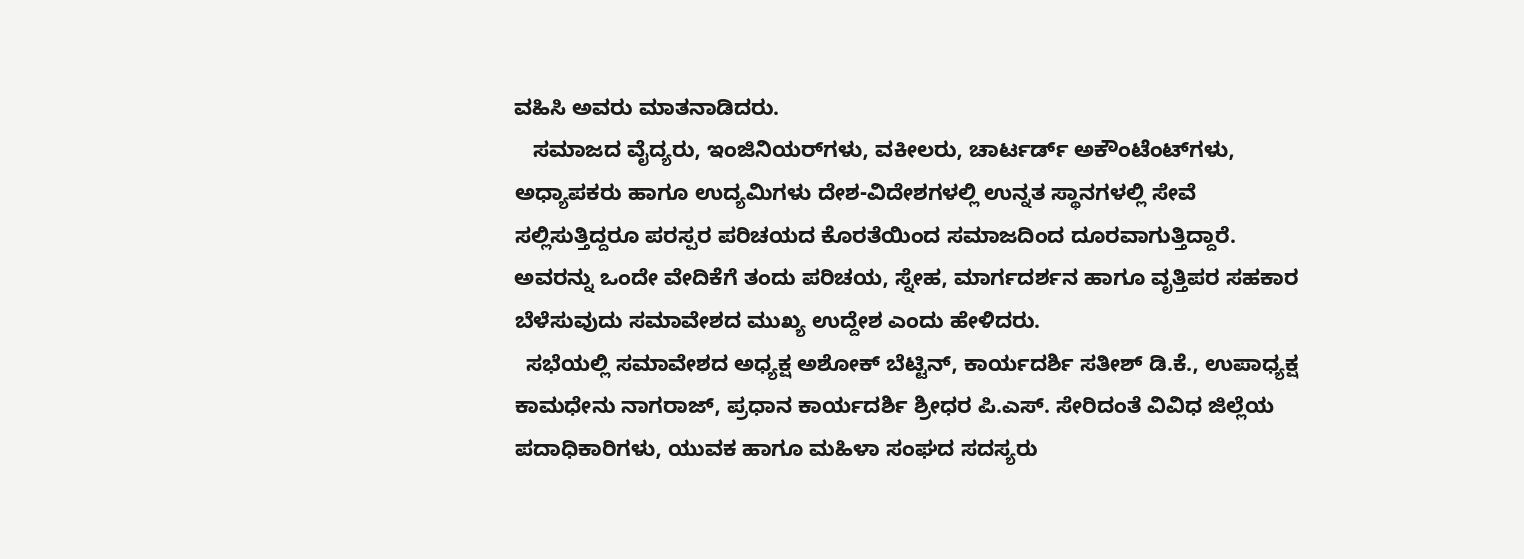ವಹಿಸಿ ಅವರು ಮಾತನಾಡಿದರು.
   ಸಮಾಜದ ವೈದ್ಯರು, ಇಂಜಿನಿಯರ್‌ಗಳು, ವಕೀಲರು, ಚಾರ್ಟರ್ಡ್ ಅಕೌಂಟೆಂಟ್‌ಗಳು, ಅಧ್ಯಾಪಕರು ಹಾಗೂ ಉದ್ಯಮಿಗಳು ದೇಶ-ವಿದೇಶಗಳಲ್ಲಿ ಉನ್ನತ ಸ್ಥಾನಗಳಲ್ಲಿ ಸೇವೆ ಸಲ್ಲಿಸುತ್ತಿದ್ದರೂ ಪರಸ್ಪರ ಪರಿಚಯದ ಕೊರತೆಯಿಂದ ಸಮಾಜದಿಂದ ದೂರವಾಗುತ್ತಿದ್ದಾರೆ. ಅವರನ್ನು ಒಂದೇ ವೇದಿಕೆಗೆ ತಂದು ಪರಿಚಯ, ಸ್ನೇಹ, ಮಾರ್ಗದರ್ಶನ ಹಾಗೂ ವೃತ್ತಿಪರ ಸಹಕಾರ ಬೆಳೆಸುವುದು ಸಮಾವೇಶದ ಮುಖ್ಯ ಉದ್ದೇಶ ಎಂದು ಹೇಳಿದರು.
  ಸಭೆಯಲ್ಲಿ ಸಮಾವೇಶದ ಅಧ್ಯಕ್ಷ ಅಶೋಕ್ ಬೆಟ್ಟಿನ್, ಕಾರ್ಯದರ್ಶಿ ಸತೀಶ್ ಡಿ.ಕೆ., ಉಪಾಧ್ಯಕ್ಷ ಕಾಮಧೇನು ನಾಗರಾಜ್, ಪ್ರಧಾನ ಕಾರ್ಯದರ್ಶಿ ಶ್ರೀಧರ ಪಿ.ಎಸ್. ಸೇರಿದಂತೆ ವಿವಿಧ ಜಿಲ್ಲೆಯ ಪದಾಧಿಕಾರಿಗಳು, ಯುವಕ ಹಾಗೂ ಮಹಿಳಾ ಸಂಘದ ಸದಸ್ಯರು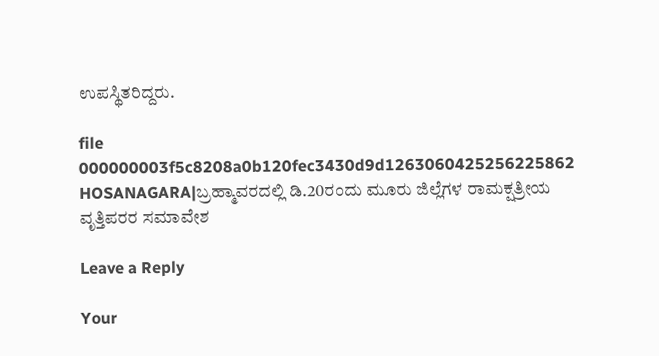ಉಪಸ್ಥಿತರಿದ್ದರು.

file 000000003f5c8208a0b120fec3430d9d1263060425256225862 HOSANAGARA|ಬ್ರಹ್ಮಾವರದಲ್ಲಿ ಡಿ.20ರಂದು ಮೂರು ಜಿಲ್ಲೆಗಳ ರಾಮಕ್ಷತ್ರೀಯ ವೃತ್ತಿಪರರ ಸಮಾವೇಶ

Leave a Reply

Your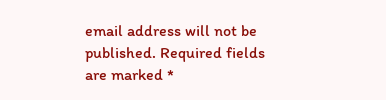email address will not be published. Required fields are marked *